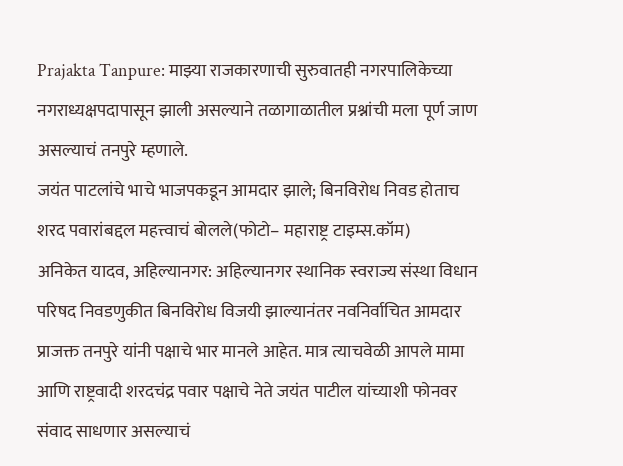Prajakta Tanpure: माझ्या राजकारणाची सुरुवातही नगरपालिकेच्या नगराध्यक्षपदापासून झाली असल्याने तळागाळातील प्रश्नांची मला पूर्ण जाण असल्याचं तनपुरे म्हणाले.
जयंत पाटलांचे भाचे भाजपकडून आमदार झाले; बिनविरोध निवड होताच शरद पवारांबद्दल महत्त्वाचं बोलले(फोटो– महाराष्ट्र टाइम्स.कॉम)
अनिकेत यादव, अहिल्यानगर: अहिल्यानगर स्थानिक स्वराज्य संस्था विधान परिषद निवडणुकीत बिनविरोध विजयी झाल्यानंतर नवनिर्वाचित आमदार प्राजक्त तनपुरे यांनी पक्षाचे भार मानले आहेत. मात्र त्याचवेळी आपले मामा आणि राष्ट्रवादी शरदचंद्र पवार पक्षाचे नेते जयंत पाटील यांच्याशी फोनवर संवाद साधणार असल्याचं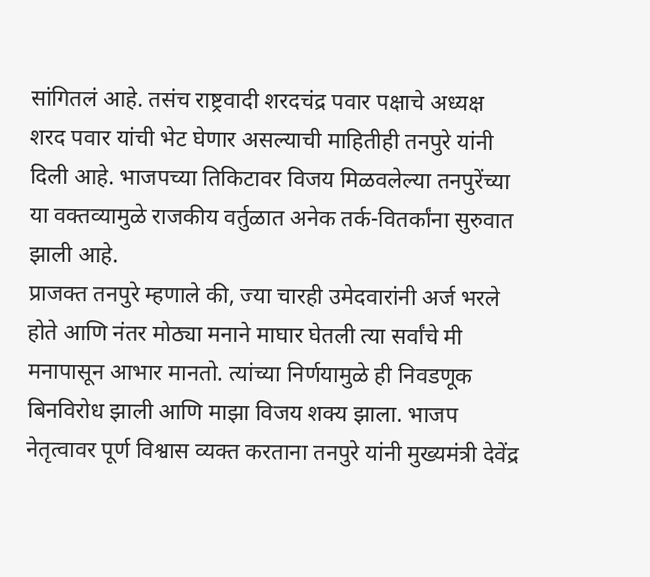सांगितलं आहे. तसंच राष्ट्रवादी शरदचंद्र पवार पक्षाचे अध्यक्ष शरद पवार यांची भेट घेणार असल्याची माहितीही तनपुरे यांनी दिली आहे. भाजपच्या तिकिटावर विजय मिळवलेल्या तनपुरेंच्या या वक्तव्यामुळे राजकीय वर्तुळात अनेक तर्क-वितर्कांना सुरुवात झाली आहे.
प्राजक्त तनपुरे म्हणाले की, ज्या चारही उमेदवारांनी अर्ज भरले होते आणि नंतर मोठ्या मनाने माघार घेतली त्या सर्वांचे मी मनापासून आभार मानतो. त्यांच्या निर्णयामुळे ही निवडणूक बिनविरोध झाली आणि माझा विजय शक्य झाला. भाजप नेतृत्वावर पूर्ण विश्वास व्यक्त करताना तनपुरे यांनी मुख्यमंत्री देवेंद्र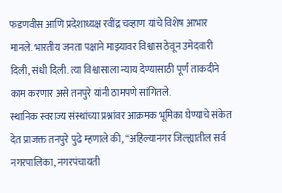फडणवीस आणि प्रदेशाध्यक्ष रवींद्र चव्हाण यांचे विशेष आभार मानले. भारतीय जनता पक्षाने माझ्यावर विश्वास ठेवून उमेदवारी दिली, संधी दिली. त्या विश्वासाला न्याय देण्यासाठी पूर्ण ताकदीने काम करणार असे तनपुरे यांनी ठामपणे सांगितले.
स्थानिक स्वराज्य संस्थांच्या प्रश्नांवर आक्रमक भूमिका घेण्याचे संकेत देत प्राजक्त तनपुरे पुढे म्हणाले की, “अहिल्यानगर जिल्ह्यातील सर्व नगरपालिका, नगरपंचायती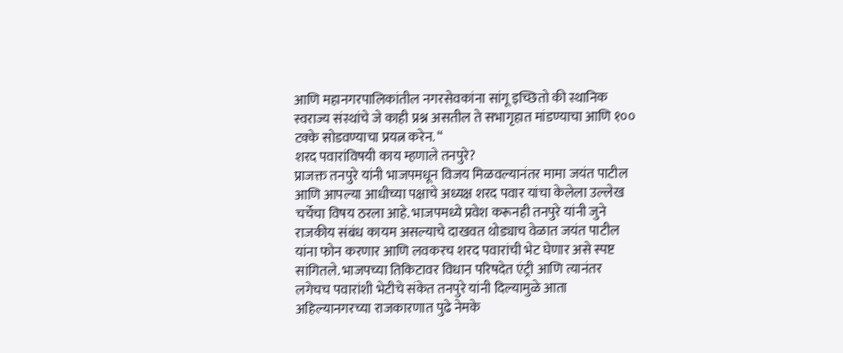आणि महानगरपालिकांतील नगरसेवकांना सांगू इच्छितो की स्थानिक स्वराज्य संस्थांचे जे काही प्रश्न असतील ते सभागृहात मांडण्याचा आणि १०० टक्के सोडवण्याचा प्रयत्न करेन. “
शरद पवारांविषयी काय म्हणाले तनपुरे?
प्राजक्त तनपुरे यांनी भाजपमधून विजय मिळवल्यानंतर मामा जयंत पाटील आणि आपल्या आधीच्या पक्षाचे अध्यक्ष शरद पवार यांचा केलेला उल्लेख चर्चेचा विषय ठरला आहे. भाजपमध्ये प्रवेश करूनही तनपुरे यांनी जुने राजकीय संबंध कायम असल्याचे दाखवत थोड्याच वेळात जयंत पाटील यांना फोन करणार आणि लवकरच शरद पवारांची भेट घेणार असे स्पष्ट सांगितले. भाजपच्या तिकिटावर विधान परिषदेत एंट्री आणि त्यानंतर लगेचच पवारांशी भेटीचे संकेत तनपुरे यांनी दिल्यामुळे आता अहिल्यानगरच्या राजकारणात पुढे नेमके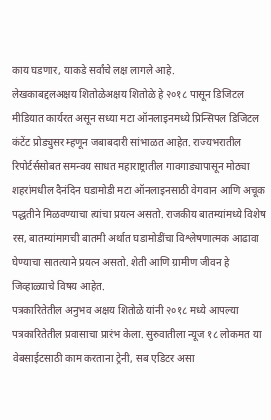काय घडणार, याकडे सर्वांचे लक्ष लागले आहे.
लेखकाबद्दलअक्षय शितोळेअक्षय शितोळे हे २०१८ पासून डिजिटल मीडियात कार्यरत असून सध्या मटा ऑनलाइनमध्ये प्रिन्सिपल डिजिटल कंटेंट प्रोड्युसर म्हणून जबाबदारी सांभाळत आहेत. राज्यभरातील रिपोर्टर्ससोबत समन्वय साधत महाराष्ट्रातील गावगाड्यापासून मोठ्या शहरांमधील दैनंदिन घडामोडी मटा ऑनलाइनसाठी वेगवान आणि अचूक पद्धतीने मिळवण्याचा त्यांचा प्रयत्न असतो. राजकीय बातम्यांमध्ये विशेष रस, बातम्यांमागची बातमी अर्थात घडामोडींचा विश्लेषणात्मक आढावा घेण्याचा सातत्याने प्रयत्न असतो. शेती आणि ग्रामीण जीवन हे जिव्हाळ्याचे विषय आहेत.
पत्रकारितेतील अनुभव अक्षय शितोळे यांनी २०१८ मध्ये आपल्या पत्रकारितेतील प्रवासाचा प्रारंभ केला. सुरुवातीला न्यूज १८ लोकमत या वेबसाईटसाठी काम करताना ट्रेनी, सब एडिटर असा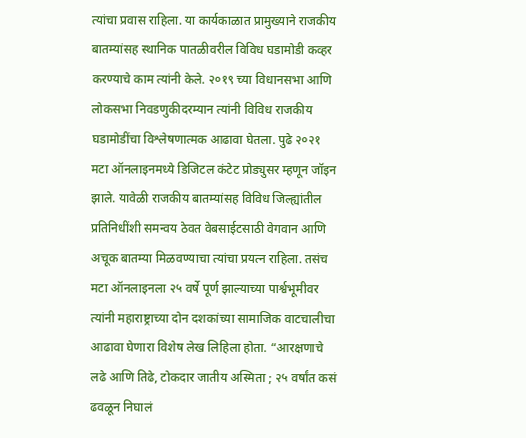त्यांचा प्रवास राहिला. या कार्यकाळात प्रामुख्याने राजकीय बातम्यांसह स्थानिक पातळीवरील विविध घडामोडी कव्हर करण्याचे काम त्यांनी केले. २०१९ च्या विधानसभा आणि लोकसभा निवडणुकीदरम्यान त्यांनी विविध राजकीय घडामोडींचा विश्लेषणात्मक आढावा घेतला. पुढे २०२१ मटा ऑनलाइनमध्ये डिजिटल कंटेट प्रोड्युसर म्हणून जॉइन झाले. यावेळी राजकीय बातम्यांसह विविध जिल्ह्यांतील प्रतिनिधींशी समन्वय ठेवत वेबसाईटसाठी वेगवान आणि अचूक बातम्या मिळवण्याचा त्यांचा प्रयत्न राहिला. तसंच मटा ऑनलाइनला २५ वर्षे पूर्ण झाल्याच्या पार्श्वभूमीवर त्यांनी महाराष्ट्राच्या दोन दशकांच्या सामाजिक वाटचालीचा आढावा घेणारा विशेष लेख लिहिला होता. “आरक्षणाचे लढे आणि तिढे, टोकदार जातीय अस्मिता ; २५ वर्षांत कसं ढवळून निघालं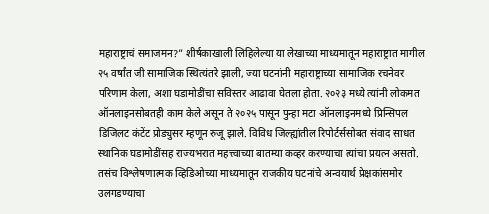महाराष्ट्राचं समाजमन?” शीर्षकाखाली लिहिलेल्या या लेखाच्या माध्यमातून महाराष्ट्रात मागील २५ वर्षांत जी सामाजिक स्थित्यंतरे झाली, ज्या घटनांनी महाराष्ट्राच्या सामाजिक रचनेवर परिणाम केला, अशा घडामोडींचा सविस्तर आढावा घेतला होता. २०२३ मध्ये त्यांनी लोकमत ऑनलाइनसोबतही काम केले असून ते २०२५ पासून पुन्हा मटा ऑनलाइनमध्ये प्रिन्सिपल डिजिलट कंटेंट प्रोड्युसर म्हणून रुजू झाले. विविध जिल्ह्यांतील रिपोर्टर्ससोबत संवाद साधत स्थानिक घडामोडींसह राज्यभरात महत्त्वाच्या बातम्या कव्हर करण्याचा त्यांचा प्रयत्न असतो. तसंच विश्लेषणात्मक व्हिडिओच्या माध्यमातून राजकीय घटनांचे अन्वयार्थ प्रेक्षकांसमोर उलगडण्याचा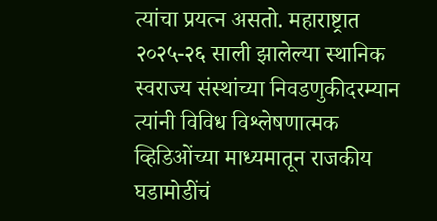त्यांचा प्रयत्न असतो. महाराष्ट्रात २०२५-२६ साली झालेल्या स्थानिक स्वराज्य संस्थांच्या निवडणुकीदरम्यान त्यांनी विविध विश्लेषणात्मक व्हिडिओंच्या माध्यमातून राजकीय घडामोडींचं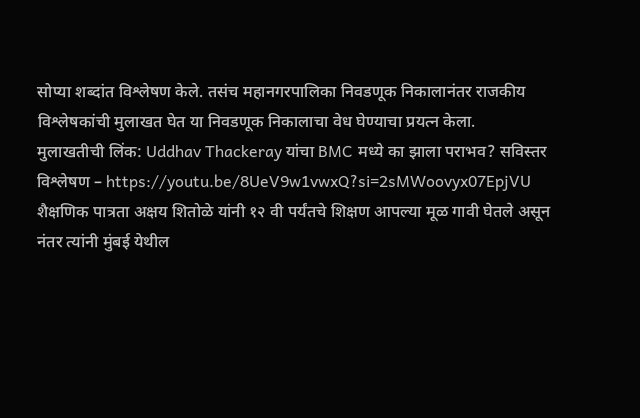सोप्या शब्दांत विश्लेषण केले. तसंच महानगरपालिका निवडणूक निकालानंतर राजकीय विश्लेषकांची मुलाखत घेत या निवडणूक निकालाचा वेध घेण्याचा प्रयत्न केला.
मुलाखतीची लिंक: Uddhav Thackeray यांचा BMC मध्ये का झाला पराभव? सविस्तर विश्लेषण – https://youtu.be/8UeV9w1vwxQ?si=2sMWoovyx07EpjVU
शैक्षणिक पात्रता अक्षय शितोळे यांनी १२ वी पर्यंतचे शिक्षण आपल्या मूळ गावी घेतले असून नंतर त्यांनी मुंबई येथील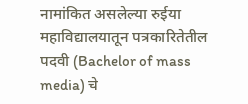नामांकित असलेल्या रुईया महाविद्यालयातून पत्रकारितेतील पदवी (Bachelor of mass media) चे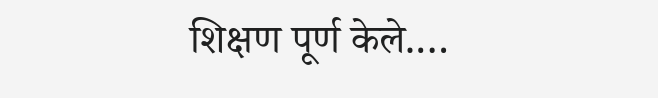शिक्षण पूर्ण केले.…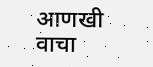आणखी वाचा